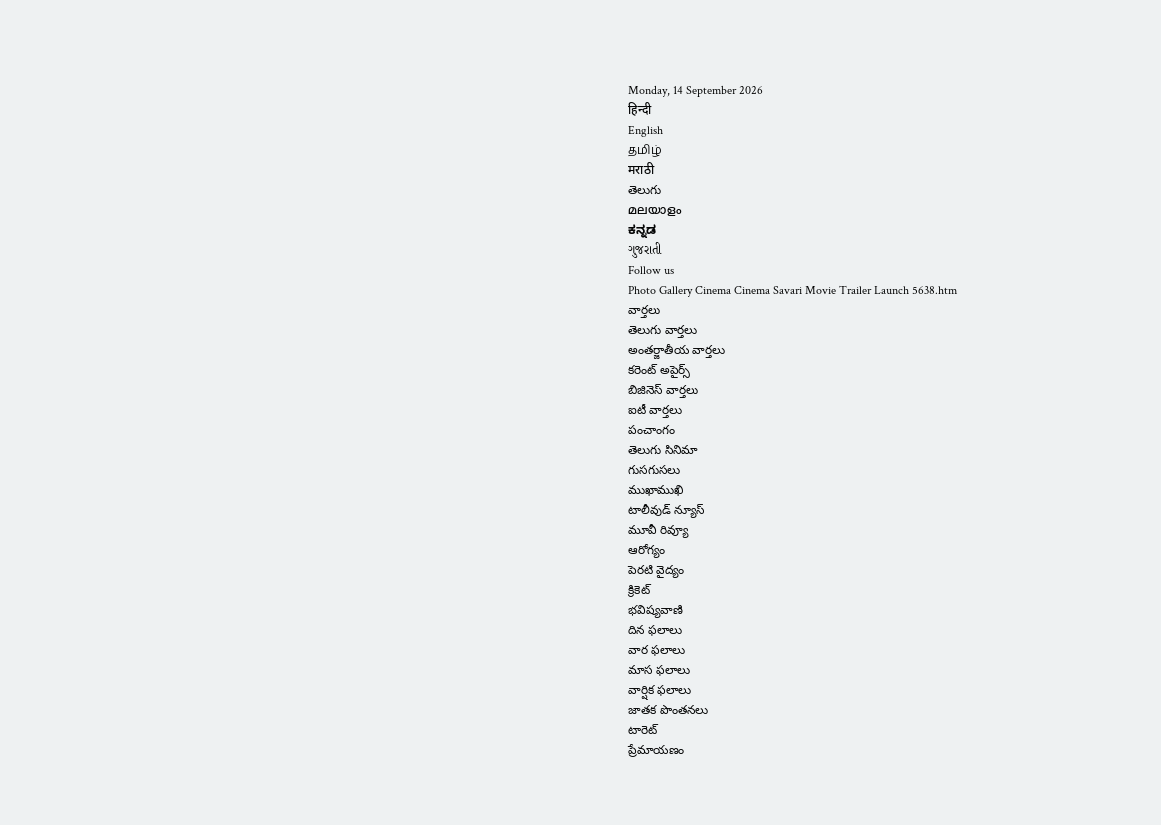Monday, 14 September 2026
हिन्दी
English
தமிழ்
मराठी
తెలుగు
മലയാളം
ಕನ್ನಡ
ગુજરાતી
Follow us
Photo Gallery Cinema Cinema Savari Movie Trailer Launch 5638.htm
వార్తలు
తెలుగు వార్తలు
అంతర్జాతీయ వార్తలు
కరెంట్ అపైర్స్
బిజినెస్ వార్తలు
ఐటీ వార్తలు
పంచాంగం
తెలుగు సినిమా
గుసగుసలు
ముఖాముఖి
టాలీవుడ్ న్యూస్
మూవీ రివ్యూ
ఆరోగ్యం
పెరటి వైద్యం
క్రికెట్
భవిష్యవాణి
దిన ఫలాలు
వార ఫలాలు
మాస ఫలాలు
వార్షిక ఫలాలు
జాతక పొంతనలు
టారెట్
ప్రేమాయణం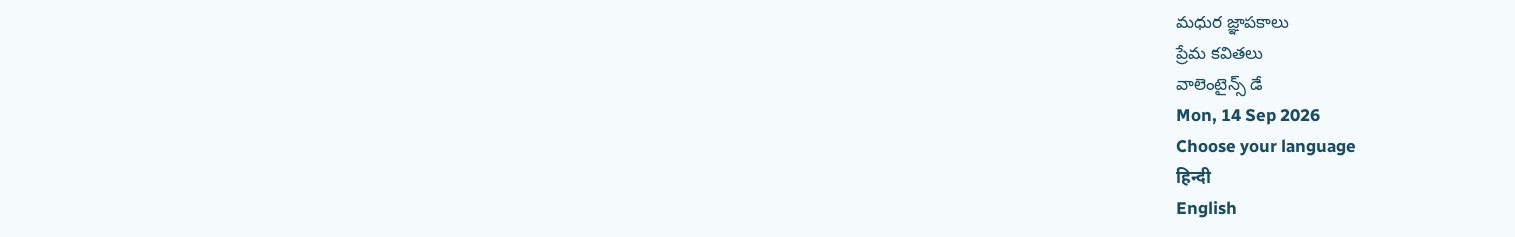మధుర జ్ఞాపకాలు
ప్రేమ కవితలు
వాలెంటైన్స్ డే
Mon, 14 Sep 2026
Choose your language
हिन्दी
English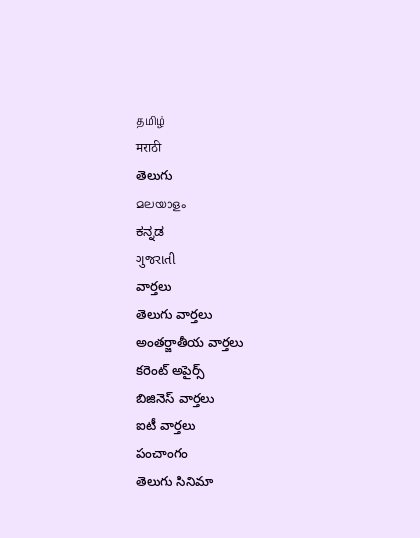தமிழ்
मराठी
తెలుగు
മലയാളം
ಕನ್ನಡ
ગુજરાતી
వార్తలు
తెలుగు వార్తలు
అంతర్జాతీయ వార్తలు
కరెంట్ అపైర్స్
బిజినెస్ వార్తలు
ఐటీ వార్తలు
పంచాంగం
తెలుగు సినిమా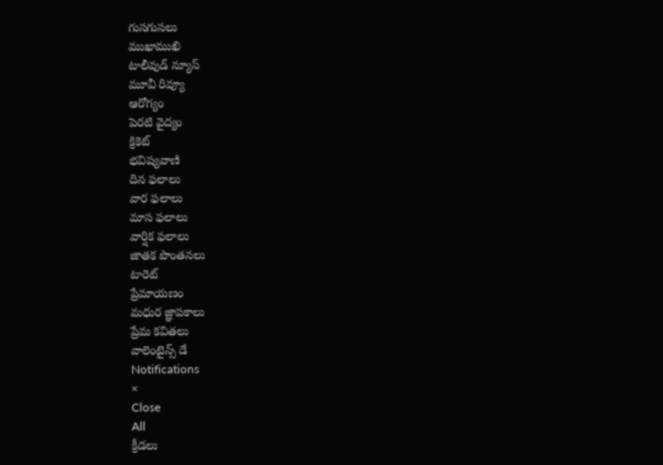గుసగుసలు
ముఖాముఖి
టాలీవుడ్ న్యూస్
మూవీ రివ్యూ
ఆరోగ్యం
పెరటి వైద్యం
క్రికెట్
భవిష్యవాణి
దిన ఫలాలు
వార ఫలాలు
మాస ఫలాలు
వార్షిక ఫలాలు
జాతక పొంతనలు
టారెట్
ప్రేమాయణం
మధుర జ్ఞాపకాలు
ప్రేమ కవితలు
వాలెంటైన్స్ డే
Notifications
×
Close
All
క్రీడలు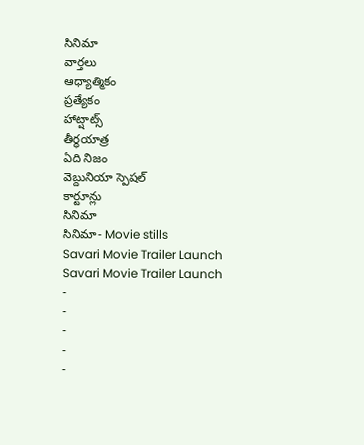సినిమా
వార్తలు
ఆధ్యాత్మికం
ప్రత్యేకం
హాట్షాట్స్
తీర్థయాత్ర
ఏది నిజం
వెబ్దునియా స్పెషల్
కార్టూన్లు
సినిమా
సినిమా- Movie stills
Savari Movie Trailer Launch
Savari Movie Trailer Launch
-
-
-
-
-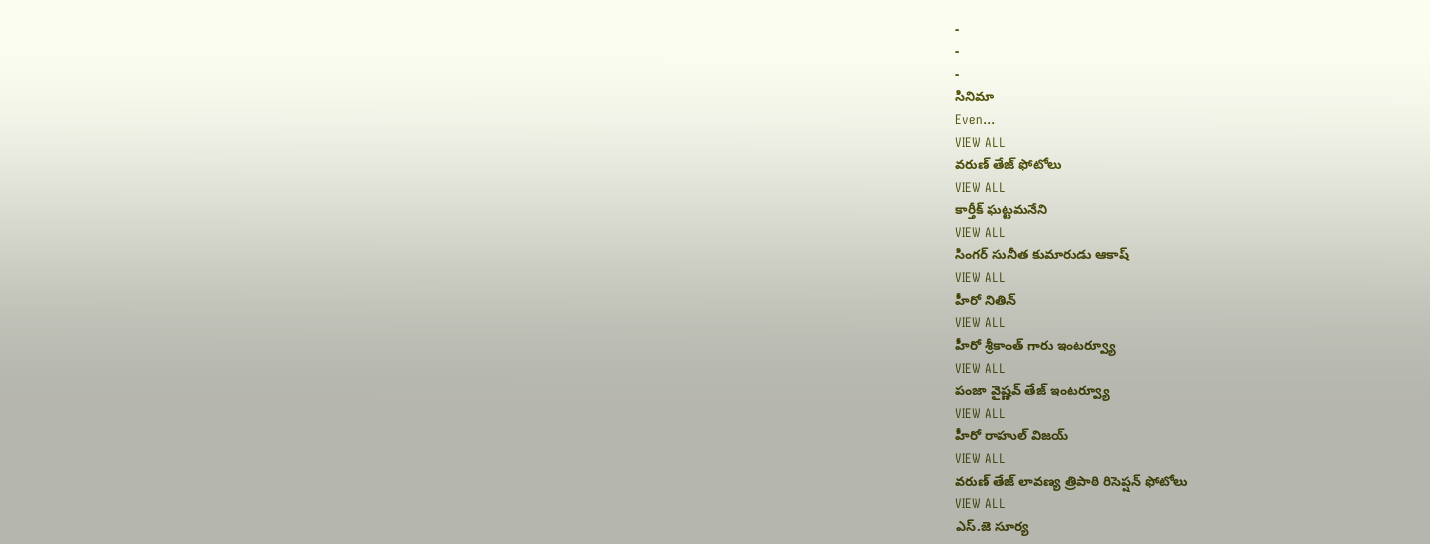-
-
-
సినిమా
Even...
VIEW ALL
వరుణ్ తేజ్ ఫోటోలు
VIEW ALL
కార్తీక్ ఘట్టమనేని
VIEW ALL
సింగర్ సునీత కుమారుడు ఆకాష్
VIEW ALL
హీరో నితిన్
VIEW ALL
హీరో శ్రీకాంత్ గారు ఇంటర్వ్యూ
VIEW ALL
పంజా వైష్ణవ్ తేజ్ ఇంటర్వ్యూ
VIEW ALL
హీరో రాహుల్ విజయ్
VIEW ALL
వరుణ్ తేజ్ లావణ్య త్రిపాఠి రిసెప్షన్ ఫోటోలు
VIEW ALL
ఎస్.జె సూర్య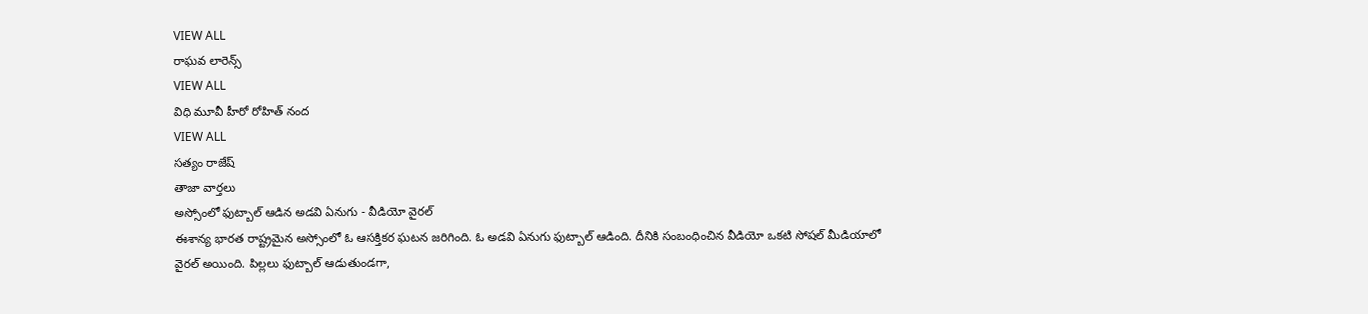VIEW ALL
రాఘవ లారెన్స్
VIEW ALL
విధి మూవీ హీరో రోహిత్ నంద
VIEW ALL
సత్యం రాజేష్
తాజా వార్తలు
అస్సోంలో ఫుట్బాల్ ఆడిన అడవి ఏనుగు - వీడియో వైరల్
ఈశాన్య భారత రాష్ట్రమైన అస్సోంలో ఓ ఆసక్తికర ఘటన జరిగింది. ఓ అడవి ఏనుగు ఫుట్బాల్ ఆడింది. దీనికి సంబంధించిన వీడియో ఒకటి సోషల్ మీడియాలో వైరల్ అయింది. పిల్లలు ఫుట్బాల్ ఆడుతుండగా,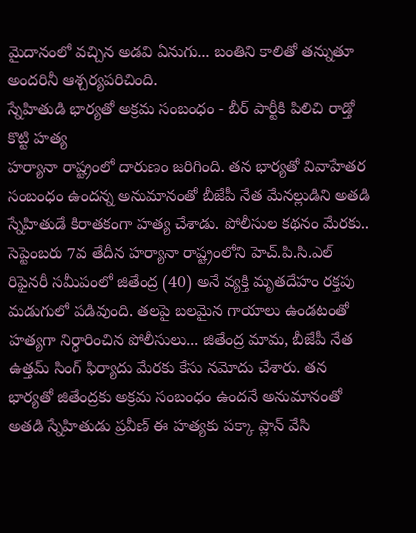మైదానంలో వచ్చిన అడవి ఏనుగు... బంతిని కాలితో తన్నుతూ అందరినీ ఆశ్చర్యపరిచింది.
స్నేహితుడి భార్యతో అక్రమ సంబంధం - బీర్ పార్టీకి పిలిచి రాడ్తో కొట్టి హత్య
హర్యానా రాష్ట్రంలో దారుణం జరిగింది. తన భార్యతో వివాహేతర సంబంధం ఉందన్న అనుమానంతో బీజేపీ నేత మేనల్లుడిని అతడి స్నేహితుడే కిరాతకంగా హత్య చేశాడు. పోలీసుల కథనం మేరకు.. సెప్టెంబరు 7వ తేదీన హర్యానా రాష్ట్రంలోని హెచ్.పి.సి.ఎల్ రిఫైనరీ సమీపంలో జితేంద్ర (40) అనే వ్యక్తి మృతదేహం రక్తపు మడుగులో పడివుంది. తలపై బలమైన గాయాలు ఉండటంతో హత్యగా నిర్ధారించిన పోలీసులు... జితేంద్ర మామ, బీజేపీ నేత ఉత్తమ్ సింగ్ ఫిర్యాదు మేరకు కేసు నమోదు చేశారు. తన భార్యతో జితేంద్రకు అక్రమ సంబంధం ఉందనే అనుమానంతో అతడి స్నేహితుడు ప్రవీణ్ ఈ హత్యకు పక్కా ప్లాన్ వేసి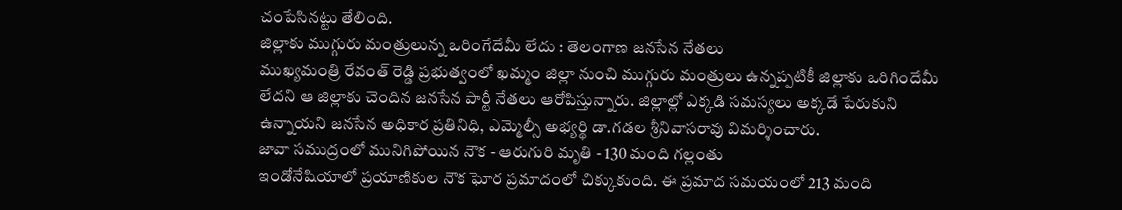చంపేసినట్టు తేలింది.
జిల్లాకు ముగ్గురు మంత్రులున్న ఒరింగేదేమీ లేదు : తెలంగాణ జనసేన నేతలు
ముఖ్యమంత్రి రేవంత్ రెడ్డి ప్రభుత్వంలో ఖమ్మం జిల్లా నుంచి ముగ్గురు మంత్రులు ఉన్నప్పటికీ జిల్లాకు ఒరిగిందేమీ లేదని ఆ జిల్లాకు చెందిన జనసేన పార్టీ నేతలు ఆరోపిస్తున్నారు. జిల్లాల్లో ఎక్కడి సమస్యలు అక్కడే పేరుకుని ఉన్నాయని జనసేన అధికార ప్రతినిధి, ఎమ్మెల్సీ అభ్యర్థి డా.గడల శ్రీనివాసరావు విమర్శించారు.
జావా సముద్రంలో మునిగిపోయిన నౌక - ఆరుగురి మృతి - 130 మంది గల్లంతు
ఇండోనేషియాలో ప్రయాణికుల నౌక ఘోర ప్రమాదంలో చిక్కుకుంది. ఈ ప్రమాద సమయంలో 213 మంది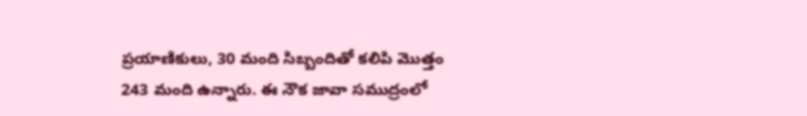ప్రయాణికులు, 30 మంది సిబ్బందితో కలిపి మొత్తం 243 మంది ఉన్నారు. ఈ నౌక జావా సముద్రంలో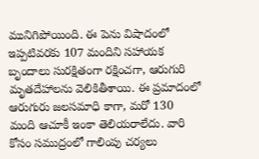మునిగిపోయింది. ఈ పెను విషాదంలో ఇప్పటివరకు 107 మందిని సహాయక బృందాలు సురక్షితంగా రక్షించగా, ఆరుగురి మృతదేహాలను వెలికితీశాయి. ఈ ప్రమాదంలో ఆరుగురు జలసమాధి కాగా, మరో 130 మంది ఆచూకీ ఇంకా తెలియరాలేదు. వారి కోసం సముద్రంలో గాలింపు చర్యలు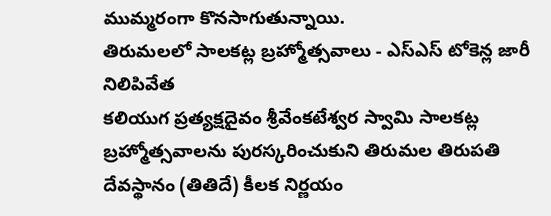ముమ్మరంగా కొనసాగుతున్నాయి.
తిరుమలలో సాలకట్ల బ్రహ్మోత్సవాలు - ఎస్ఎస్ టోకెన్ల జారీ నిలిపివేత
కలియుగ ప్రత్యక్షదైవం శ్రీవేంకటేశ్వర స్వామి సాలకట్ల బ్రహ్మోత్సవాలను పురస్కరించుకుని తిరుమల తిరుపతి దేవస్థానం (తితిదే) కీలక నిర్ణయం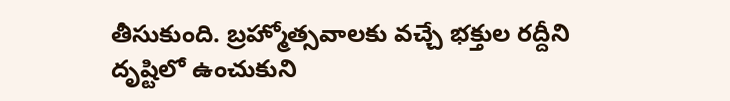తీసుకుంది. బ్రహ్మోత్సవాలకు వచ్చే భక్తుల రద్దీని దృష్టిలో ఉంచుకుని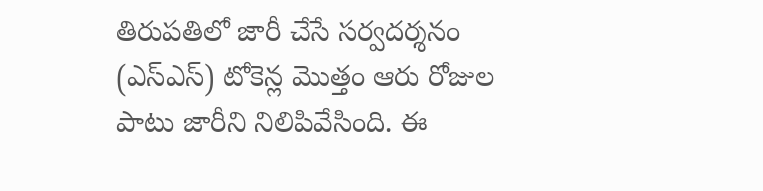తిరుపతిలో జారీ చేసే సర్వదర్శనం (ఎస్ఎస్) టోకెన్ల మొత్తం ఆరు రోజుల పాటు జారీని నిలిపివేసింది. ఈ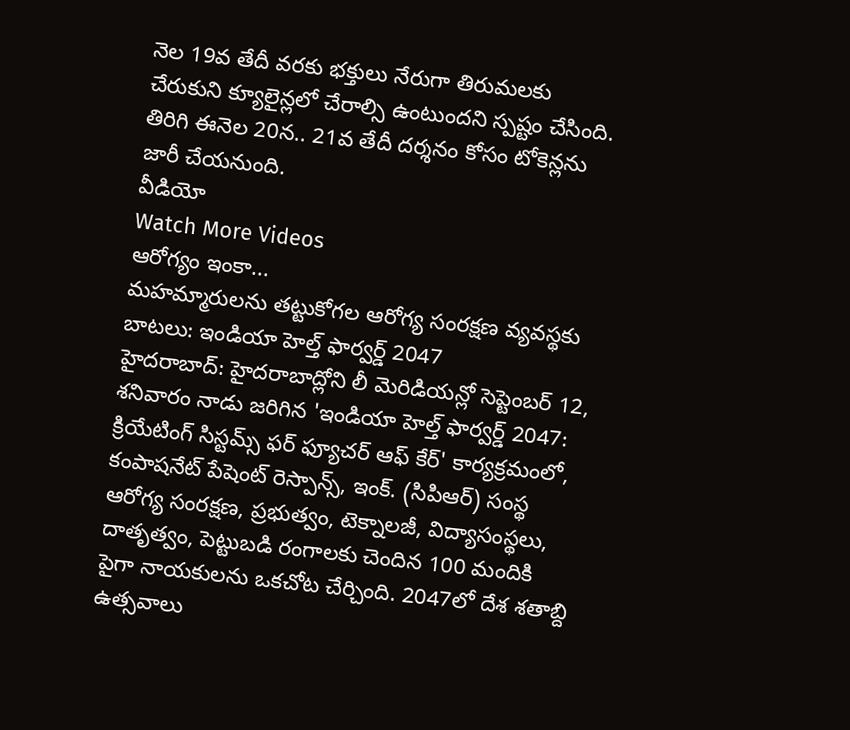నెల 19వ తేదీ వరకు భక్తులు నేరుగా తిరుమలకు చేరుకుని క్యూలైన్లలో చేరాల్సి ఉంటుందని స్పష్టం చేసింది. తిరిగి ఈనెల 20న.. 21వ తేదీ దర్శనం కోసం టోకెన్లను జారీ చేయనుంది.
వీడియో
Watch More Videos
ఆరోగ్యం ఇంకా...
మహమ్మారులను తట్టుకోగల ఆరోగ్య సంరక్షణ వ్యవస్థకు బాటలు: ఇండియా హెల్త్ ఫార్వర్డ్ 2047
హైదరాబాద్: హైదరాబాద్లోని లీ మెరిడియన్లో సెప్టెంబర్ 12, శనివారం నాడు జరిగిన 'ఇండియా హెల్త్ ఫార్వర్డ్ 2047: క్రియేటింగ్ సిస్టమ్స్ ఫర్ ఫ్యూచర్ ఆఫ్ కేర్' కార్యక్రమంలో, కంపాషనేట్ పేషెంట్ రెస్పాన్స్, ఇంక్. (సిపిఆర్) సంస్థ ఆరోగ్య సంరక్షణ, ప్రభుత్వం, టెక్నాలజీ, విద్యాసంస్థలు, దాతృత్వం, పెట్టుబడి రంగాలకు చెందిన 100 మందికి పైగా నాయకులను ఒకచోట చేర్చింది. 2047లో దేశ శతాబ్ది ఉత్సవాలు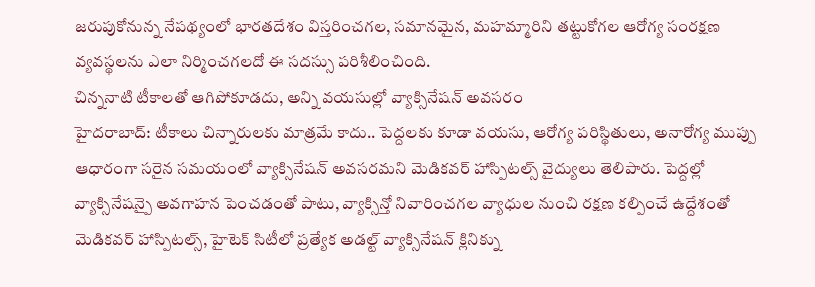జరుపుకోనున్న నేపథ్యంలో భారతదేశం విస్తరించగల, సమానమైన, మహమ్మారిని తట్టుకోగల ఆరోగ్య సంరక్షణ వ్యవస్థలను ఎలా నిర్మించగలదో ఈ సదస్సు పరిశీలించింది.
చిన్ననాటి టీకాలతో ఆగిపోకూడదు, అన్ని వయసుల్లో వ్యాక్సినేషన్ అవసరం
హైదరాబాద్: టీకాలు చిన్నారులకు మాత్రమే కాదు.. పెద్దలకు కూడా వయసు, ఆరోగ్య పరిస్థితులు, అనారోగ్య ముప్పు ఆధారంగా సరైన సమయంలో వ్యాక్సినేషన్ అవసరమని మెడికవర్ హాస్పిటల్స్ వైద్యులు తెలిపారు. పెద్దల్లో వ్యాక్సినేషన్పై అవగాహన పెంచడంతో పాటు, వ్యాక్సిన్తో నివారించగల వ్యాధుల నుంచి రక్షణ కల్పించే ఉద్దేశంతో మెడికవర్ హాస్పిటల్స్, హైటెక్ సిటీలో ప్రత్యేక అడల్ట్ వ్యాక్సినేషన్ క్లినిక్ను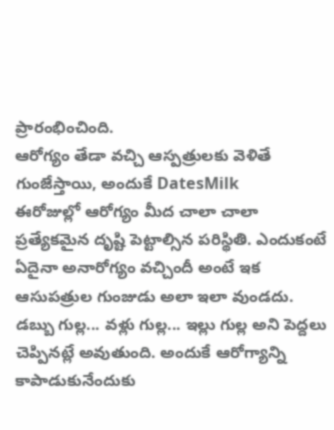ప్రారంభించింది.
ఆరోగ్యం తేడా వచ్చి ఆస్పత్రులకు వెళితే గుంజేస్తాయి, అందుకే DatesMilk
ఈరోజుల్లో ఆరోగ్యం మీద చాలా చాలా ప్రత్యేకమైన దృష్టి పెట్టాల్సిన పరిస్థితి. ఎందుకంటే ఏదైనా అనారోగ్యం వచ్చిందీ అంటే ఇక ఆసుపత్రుల గుంజుడు అలా ఇలా వుండదు. డబ్బు గుల్ల... వళ్లు గుల్ల... ఇల్లు గుల్ల అని పెద్దలు చెప్పినట్లే అవుతుంది. అందుకే ఆరోగ్యాన్ని కాపాడుకునేందుకు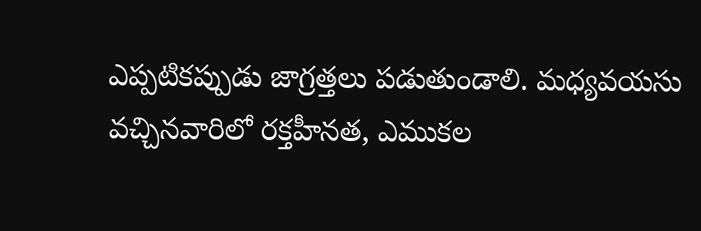ఎప్పటికప్పుడు జాగ్రత్తలు పడుతుండాలి. మధ్యవయసు వచ్చినవారిలో రక్తహీనత, ఎముకల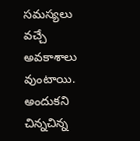సమస్యలు వచ్చే అవకాశాలు వుంటాయి. అందుకని చిన్నచిన్న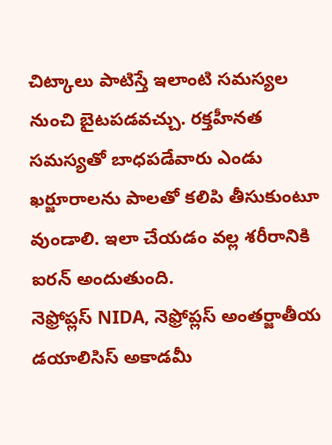చిట్కాలు పాటిస్తే ఇలాంటి సమస్యల నుంచి బైటపడవచ్చు. రక్తహీనత సమస్యతో బాధపడేవారు ఎండు ఖర్జూరాలను పాలతో కలిపి తీసుకుంటూ వుండాలి. ఇలా చేయడం వల్ల శరీరానికి ఐరన్ అందుతుంది.
నెఫ్రోప్లస్ NIDA, నెఫ్రోప్లస్ అంతర్జాతీయ డయాలిసిస్ అకాడమీ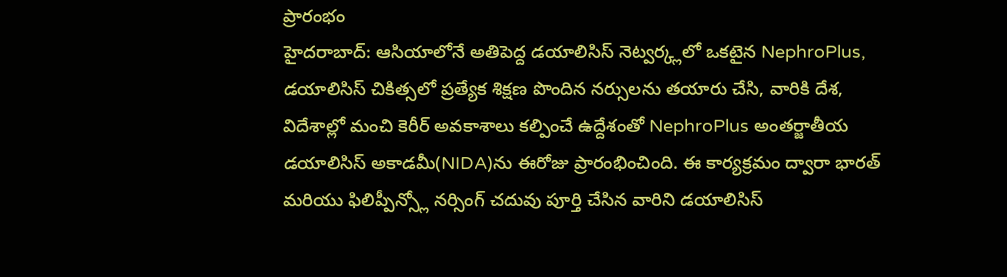ప్రారంభం
హైదరాబాద్: ఆసియాలోనే అతిపెద్ద డయాలిసిస్ నెట్వర్క్లలో ఒకటైన NephroPlus, డయాలిసిస్ చికిత్సలో ప్రత్యేక శిక్షణ పొందిన నర్సులను తయారు చేసి, వారికి దేశ, విదేశాల్లో మంచి కెరీర్ అవకాశాలు కల్పించే ఉద్దేశంతో NephroPlus అంతర్జాతీయ డయాలిసిస్ అకాడమీ(NIDA)ను ఈరోజు ప్రారంభించింది. ఈ కార్యక్రమం ద్వారా భారత్ మరియు ఫిలిప్పీన్స్లో నర్సింగ్ చదువు పూర్తి చేసిన వారిని డయాలిసిస్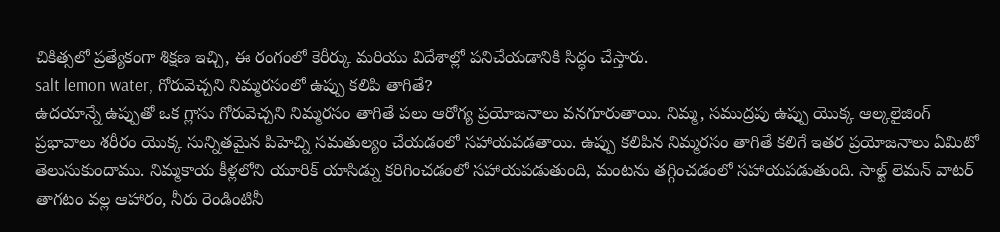చికిత్సలో ప్రత్యేకంగా శిక్షణ ఇచ్చి, ఈ రంగంలో కెరీర్కు మరియు విదేశాల్లో పనిచేయడానికి సిద్ధం చేస్తారు.
salt lemon water, గోరువెచ్చని నిమ్మరసంలో ఉప్పు కలిపి తాగితే?
ఉదయాన్నే ఉప్పుతో ఒక గ్లాసు గోరువెచ్చని నిమ్మరసం తాగితే పలు ఆరోగ్య ప్రయోజనాలు వనగూరుతాయి. నిమ్మ, సముద్రపు ఉప్పు యొక్క ఆల్కలైజింగ్ ప్రభావాలు శరీరం యొక్క సున్నితమైన పిహెచ్ని సమతుల్యం చేయడంలో సహాయపడతాయి. ఉప్పు కలిపిన నిమ్మరసం తాగితే కలిగే ఇతర ప్రయోజనాలు ఏమిటో తెలుసుకుందాము. నిమ్మకాయ కీళ్లలోని యూరిక్ యాసిడ్ను కరిగించడంలో సహాయపడుతుంది, మంటను తగ్గించడంలో సహాయపడుతుంది. సాల్ట్ లెమన్ వాటర్ తాగటం వల్ల ఆహారం, నీరు రెండింటినీ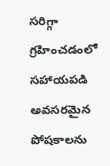సరిగ్గా గ్రహించడంలో సహాయపడి అవసరమైన పోషకాలను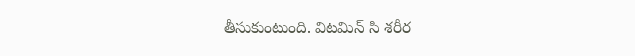తీసుకుంటుంది. విటమిన్ సి శరీర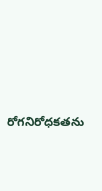రోగనిరోధకతను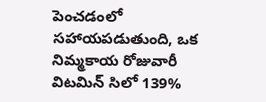పెంచడంలో సహాయపడుతుంది, ఒక నిమ్మకాయ రోజువారీ విటమిన్ సిలో 139%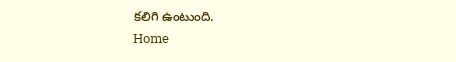కలిగి ఉంటుంది.
Home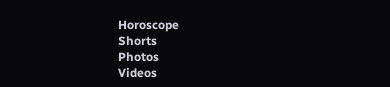Horoscope
Shorts
Photos
Videos